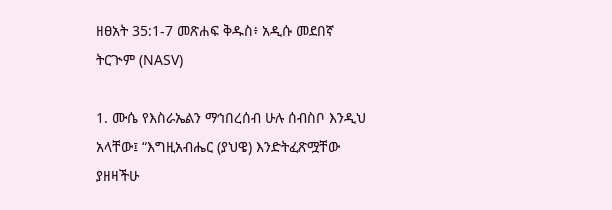ዘፀአት 35:1-7 መጽሐፍ ቅዱስ፥ አዲሱ መደበኛ ትርጒም (NASV)

1. ሙሴ የእስራኤልን ማኅበረሰብ ሁሉ ሰብስቦ እንዲህ አላቸው፤ “እግዚአብሔር (ያህዌ) እንድትፈጽሟቸው ያዘዛችሁ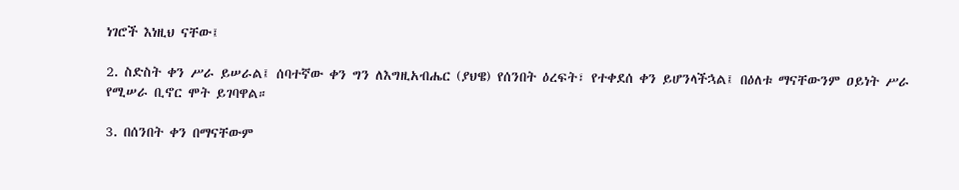ነገሮች እነዚህ ናቸው፤

2. ስድስት ቀን ሥራ ይሠራል፤ ሰባተኛው ቀን ግን ለእግዚአብሔር (ያህዌ) የሰንበት ዕረፍት፣ የተቀደሰ ቀን ይሆንላችኋል፤ በዕለቱ ማናቸውንም ዐይነት ሥራ የሚሠራ ቢኖር ሞት ይገባዋል።

3. በሰንበት ቀን በማናቸውም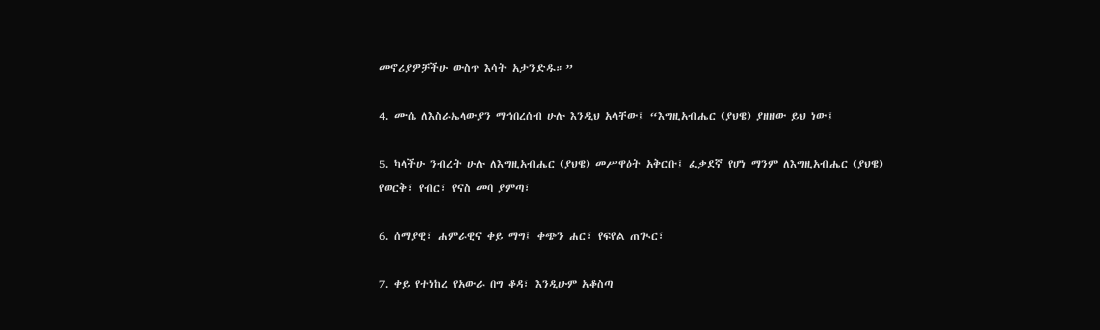መኖሪያዎቻችሁ ውስጥ እሳት አታንድዱ።”

4. ሙሴ ለእስራኤላውያን ማኅበረሰብ ሁሉ እንዲህ አላቸው፤ “እግዚአብሔር (ያህዌ) ያዘዘው ይህ ነው፤

5. ካላችሁ ንብረት ሁሉ ለእግዚአብሔር (ያህዌ) መሥዋዕት አቅርቡ፤ ፈቃደኛ የሆነ ማንም ለእግዚአብሔር (ያህዌ) የወርቅ፣ የብር፣ የናስ መባ ያምጣ፣

6. ሰማያዊ፣ ሐምራዊና ቀይ ማግ፤ ቀጭን ሐር፣ የፍየል ጠጒር፣

7. ቀይ የተነከረ የአውራ በግ ቆዳ፣ እንዲሁም አቆስጣ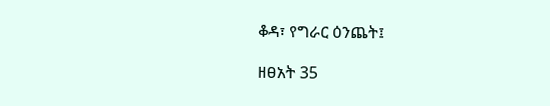ቆዳ፣ የግራር ዕንጨት፤

ዘፀአት 35